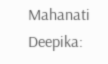Mahanati Deepika: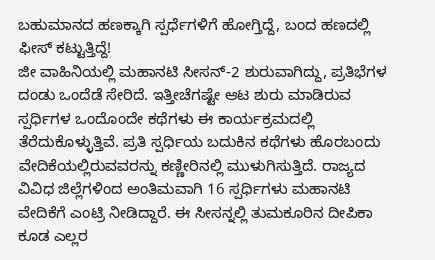ಬಹುಮಾನದ ಹಣಕ್ಕಾಗಿ ಸ್ಪರ್ಧೆಗಳಿಗೆ ಹೋಗ್ತಿದ್ದೆ, ಬಂದ ಹಣದಲ್ಲಿ ಫೀಸ್ ಕಟ್ಟುತ್ತಿದ್ದೆ!
ಜೀ ವಾಹಿನಿಯಲ್ಲಿ ಮಹಾನಟಿ ಸೀಸನ್-2 ಶುರುವಾಗಿದ್ದು, ಪ್ರತಿಭೆಗಳ ದಂಡು ಒಂದೆಡೆ ಸೇರಿದೆ. ಇತ್ತೀಚೆಗಷ್ಟೇ ಆಟ ಶುರು ಮಾಡಿರುವ ಸ್ಪರ್ಧಿಗಳ ಒಂದೊಂದೇ ಕಥೆಗಳು ಈ ಕಾರ್ಯಕ್ರಮದಲ್ಲಿ ತೆರೆದುಕೊಳ್ಳುತ್ತಿವೆ. ಪ್ರತಿ ಸ್ಪರ್ಧಿಯ ಬದುಕಿನ ಕಥೆಗಳು ಹೊರಬಂದು ವೇದಿಕೆಯಲ್ಲಿರುವವರನ್ನು ಕಣ್ಣೀರಿನಲ್ಲಿ ಮುಳುಗಿಸುತ್ತಿದೆ. ರಾಜ್ಯದ ವಿವಿಧ ಜಿಲ್ಲೆಗಳಿಂದ ಅಂತಿಮವಾಗಿ 16 ಸ್ಪರ್ಧಿಗಳು ಮಹಾನಟಿ ವೇದಿಕೆಗೆ ಎಂಟ್ರಿ ನೀಡಿದ್ದಾರೆ. ಈ ಸೀಸನ್ನಲ್ಲಿ ತುಮಕೂರಿನ ದೀಪಿಕಾ ಕೂಡ ಎಲ್ಲರ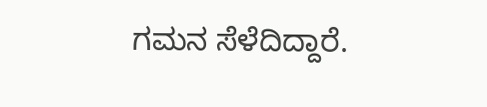ಗಮನ ಸೆಳೆದಿದ್ದಾರೆ.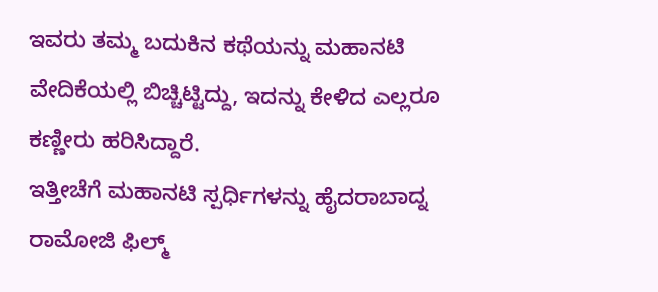ಇವರು ತಮ್ಮ ಬದುಕಿನ ಕಥೆಯನ್ನು ಮಹಾನಟಿ ವೇದಿಕೆಯಲ್ಲಿ ಬಿಚ್ಚಿಟ್ಟಿದ್ದು, ಇದನ್ನು ಕೇಳಿದ ಎಲ್ಲರೂ ಕಣ್ಣೀರು ಹರಿಸಿದ್ದಾರೆ.
ಇತ್ತೀಚೆಗೆ ಮಹಾನಟಿ ಸ್ಪರ್ಧಿಗಳನ್ನು ಹೈದರಾಬಾದ್ನ ರಾಮೋಜಿ ಫಿಲ್ಮ್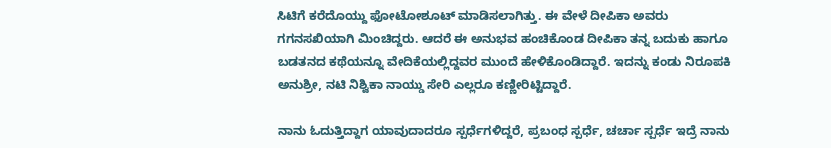ಸಿಟಿಗೆ ಕರೆದೊಯ್ದು ಫೋಟೋಶೂಟ್ ಮಾಡಿಸಲಾಗಿತ್ತು. ಈ ವೇಳೆ ದೀಪಿಕಾ ಅವರು ಗಗನಸಖಿಯಾಗಿ ಮಿಂಚಿದ್ದರು. ಆದರೆ ಈ ಅನುಭವ ಹಂಚಿಕೊಂಡ ದೀಪಿಕಾ ತನ್ನ ಬದುಕು ಹಾಗೂ ಬಡತನದ ಕಥೆಯನ್ನೂ ವೇದಿಕೆಯಲ್ಲಿದ್ದವರ ಮುಂದೆ ಹೇಳಿಕೊಂಡಿದ್ದಾರೆ. ಇದನ್ನು ಕಂಡು ನಿರೂಪಕಿ ಅನುಶ್ರೀ, ನಟಿ ನಿಶ್ವಿಕಾ ನಾಯ್ಡು ಸೇರಿ ಎಲ್ಲರೂ ಕಣ್ಣೀರಿಟ್ಟಿದ್ದಾರೆ.

ನಾನು ಓದುತ್ತಿದ್ದಾಗ ಯಾವುದಾದರೂ ಸ್ಪರ್ಧೆಗಳಿದ್ದರೆ, ಪ್ರಬಂಧ ಸ್ಪರ್ಧೆ, ಚರ್ಚಾ ಸ್ಪರ್ಧೆ ಇದ್ರೆ ನಾನು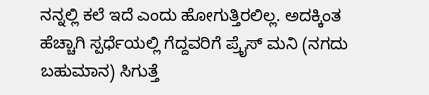ನನ್ನಲ್ಲಿ ಕಲೆ ಇದೆ ಎಂದು ಹೋಗುತ್ತಿರಲಿಲ್ಲ. ಅದಕ್ಕಿಂತ ಹೆಚ್ಚಾಗಿ ಸ್ಪರ್ಧೆಯಲ್ಲಿ ಗೆದ್ದವರಿಗೆ ಪ್ರೈಸ್ ಮನಿ (ನಗದು ಬಹುಮಾನ) ಸಿಗುತ್ತೆ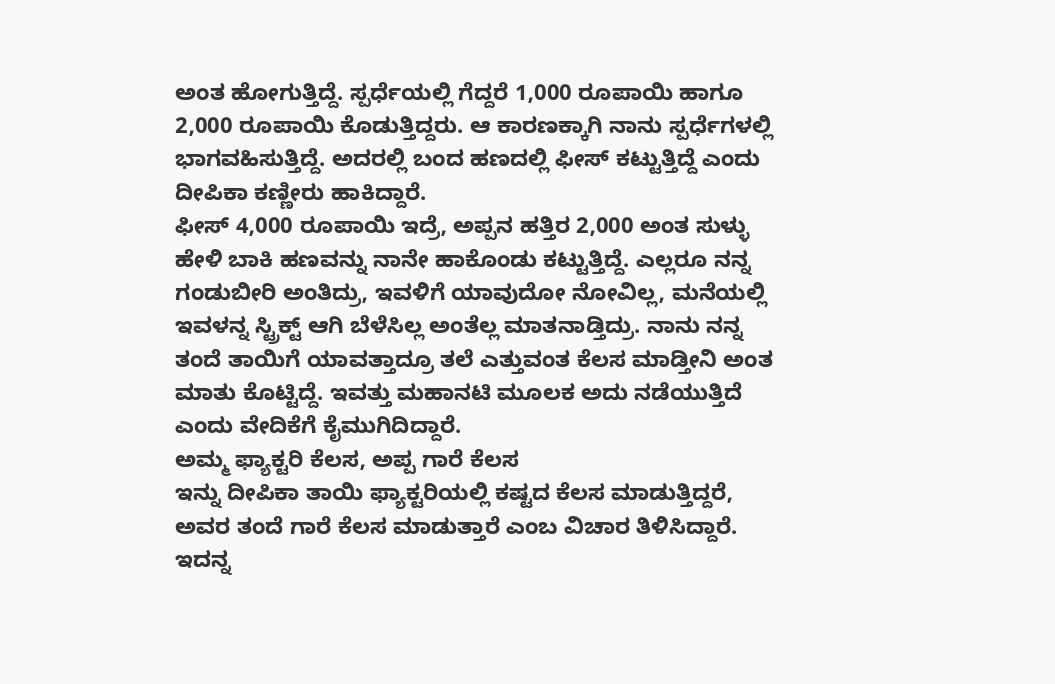ಅಂತ ಹೋಗುತ್ತಿದ್ದೆ. ಸ್ಪರ್ಧೆಯಲ್ಲಿ ಗೆದ್ದರೆ 1,000 ರೂಪಾಯಿ ಹಾಗೂ 2,000 ರೂಪಾಯಿ ಕೊಡುತ್ತಿದ್ದರು. ಆ ಕಾರಣಕ್ಕಾಗಿ ನಾನು ಸ್ಪರ್ಧೆಗಳಲ್ಲಿ ಭಾಗವಹಿಸುತ್ತಿದ್ದೆ. ಅದರಲ್ಲಿ ಬಂದ ಹಣದಲ್ಲಿ ಫೀಸ್ ಕಟ್ಟುತ್ತಿದ್ದೆ ಎಂದು ದೀಪಿಕಾ ಕಣ್ಣೀರು ಹಾಕಿದ್ದಾರೆ.
ಫೀಸ್ 4,000 ರೂಪಾಯಿ ಇದ್ರೆ, ಅಪ್ಪನ ಹತ್ತಿರ 2,000 ಅಂತ ಸುಳ್ಳು ಹೇಳಿ ಬಾಕಿ ಹಣವನ್ನು ನಾನೇ ಹಾಕೊಂಡು ಕಟ್ಟುತ್ತಿದ್ದೆ. ಎಲ್ಲರೂ ನನ್ನ ಗಂಡುಬೀರಿ ಅಂತಿದ್ರು, ಇವಳಿಗೆ ಯಾವುದೋ ನೋವಿಲ್ಲ, ಮನೆಯಲ್ಲಿ ಇವಳನ್ನ ಸ್ಟ್ರಿಕ್ಟ್ ಆಗಿ ಬೆಳೆಸಿಲ್ಲ ಅಂತೆಲ್ಲ ಮಾತನಾಡ್ತಿದ್ರು. ನಾನು ನನ್ನ ತಂದೆ ತಾಯಿಗೆ ಯಾವತ್ತಾದ್ರೂ ತಲೆ ಎತ್ತುವಂತ ಕೆಲಸ ಮಾಡ್ತೀನಿ ಅಂತ ಮಾತು ಕೊಟ್ಟಿದ್ದೆ. ಇವತ್ತು ಮಹಾನಟಿ ಮೂಲಕ ಅದು ನಡೆಯುತ್ತಿದೆ ಎಂದು ವೇದಿಕೆಗೆ ಕೈಮುಗಿದಿದ್ದಾರೆ.
ಅಮ್ಮ ಫ್ಯಾಕ್ಟರಿ ಕೆಲಸ, ಅಪ್ಪ ಗಾರೆ ಕೆಲಸ
ಇನ್ನು ದೀಪಿಕಾ ತಾಯಿ ಫ್ಯಾಕ್ಟರಿಯಲ್ಲಿ ಕಷ್ಟದ ಕೆಲಸ ಮಾಡುತ್ತಿದ್ದರೆ, ಅವರ ತಂದೆ ಗಾರೆ ಕೆಲಸ ಮಾಡುತ್ತಾರೆ ಎಂಬ ವಿಚಾರ ತಿಳಿಸಿದ್ದಾರೆ. ಇದನ್ನ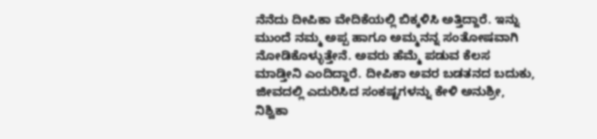ನೆನೆದು ದೀಪಿಕಾ ವೇದಿಕೆಯಲ್ಲಿ ಬಿಕ್ಕಳಿಸಿ ಅತ್ತಿದ್ದಾರೆ. ಇನ್ನು ಮುಂದೆ ನಮ್ಮ ಅಪ್ಪ ಹಾಗೂ ಅಮ್ಮನನ್ನ ಸಂತೋಷವಾಗಿ ನೋಡಿಕೊಳ್ಳುತ್ತೇನೆ. ಅವರು ಹೆಮ್ಮೆ ಪಡುವ ಕೆಲಸ ಮಾಡ್ತೀನಿ ಎಂದಿದ್ದಾರೆ. ದೀಪಿಕಾ ಅವರ ಬಡತನದ ಬದುಕು, ಜೀವದಲ್ಲಿ ಎದುರಿಸಿದ ಸಂಕಷ್ಟಗಳನ್ನು ಕೇಳಿ ಅನುಶ್ರೀ, ನಿಶ್ವಿಕಾ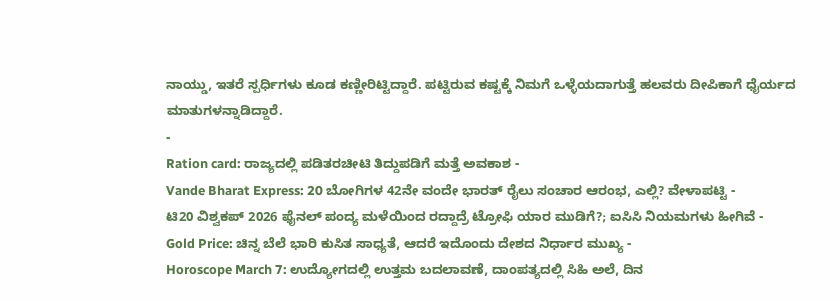ನಾಯ್ಡು, ಇತರೆ ಸ್ಪರ್ಧಿಗಳು ಕೂಡ ಕಣ್ಣೀರಿಟ್ಟಿದ್ದಾರೆ. ಪಟ್ಟಿರುವ ಕಷ್ಟಕ್ಕೆ ನಿಮಗೆ ಒಳ್ಳೆಯದಾಗುತ್ತೆ ಹಲವರು ದೀಪಿಕಾಗೆ ಧೈರ್ಯದ ಮಾತುಗಳನ್ನಾಡಿದ್ದಾರೆ.
-
Ration card: ರಾಜ್ಯದಲ್ಲಿ ಪಡಿತರಚೀಟಿ ತಿದ್ದುಪಡಿಗೆ ಮತ್ತೆ ಅವಕಾಶ -
Vande Bharat Express: 20 ಬೋಗಿಗಳ 42ನೇ ವಂದೇ ಭಾರತ್ ರೈಲು ಸಂಚಾರ ಆರಂಭ, ಎಲ್ಲಿ? ವೇಳಾಪಟ್ಟಿ -
ಟಿ20 ವಿಶ್ವಕಪ್ 2026 ಫೈನಲ್ ಪಂದ್ಯ ಮಳೆಯಿಂದ ರದ್ದಾದ್ರೆ ಟ್ರೋಫಿ ಯಾರ ಮುಡಿಗೆ?; ಐಸಿಸಿ ನಿಯಮಗಳು ಹೀಗಿವೆ -
Gold Price: ಚಿನ್ನ ಬೆಲೆ ಭಾರಿ ಕುಸಿತ ಸಾಧ್ಯತೆ, ಆದರೆ ಇದೊಂದು ದೇಶದ ನಿರ್ಧಾರ ಮುಖ್ಯ -
Horoscope March 7: ಉದ್ಯೋಗದಲ್ಲಿ ಉತ್ತಮ ಬದಲಾವಣೆ, ದಾಂಪತ್ಯದಲ್ಲಿ ಸಿಹಿ ಅಲೆ, ದಿನ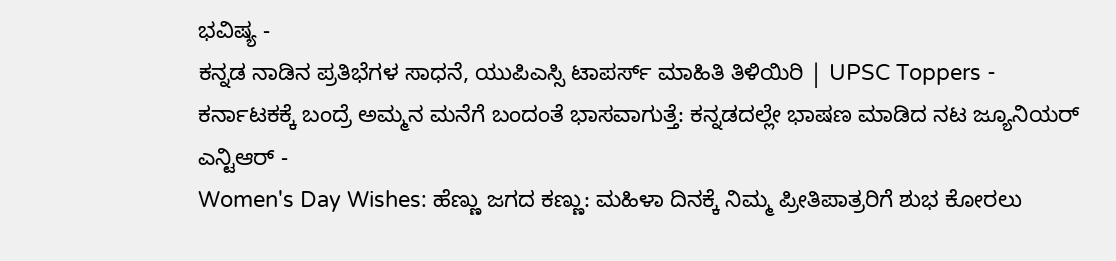ಭವಿಷ್ಯ -
ಕನ್ನಡ ನಾಡಿನ ಪ್ರತಿಭೆಗಳ ಸಾಧನೆ, ಯುಪಿಎಸ್ಸಿ ಟಾಪರ್ಸ್ ಮಾಹಿತಿ ತಿಳಿಯಿರಿ | UPSC Toppers -
ಕರ್ನಾಟಕಕ್ಕೆ ಬಂದ್ರೆ ಅಮ್ಮನ ಮನೆಗೆ ಬಂದಂತೆ ಭಾಸವಾಗುತ್ತೆ: ಕನ್ನಡದಲ್ಲೇ ಭಾಷಣ ಮಾಡಿದ ನಟ ಜ್ಯೂನಿಯರ್ ಎನ್ಟಿಆರ್ -
Women's Day Wishes: ಹೆಣ್ಣು ಜಗದ ಕಣ್ಣು: ಮಹಿಳಾ ದಿನಕ್ಕೆ ನಿಮ್ಮ ಪ್ರೀತಿಪಾತ್ರರಿಗೆ ಶುಭ ಕೋರಲು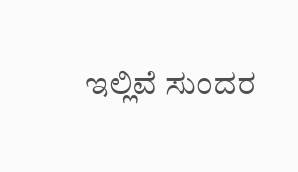ಇಲ್ಲಿವೆ ಸುಂದರ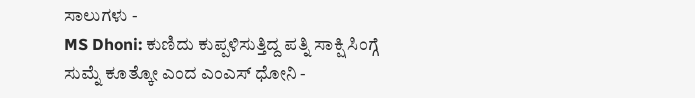ಸಾಲುಗಳು -
MS Dhoni: ಕುಣಿದು ಕುಪ್ಪಳಿಸುತ್ತಿದ್ದ ಪತ್ನಿ ಸಾಕ್ಷಿ ಸಿಂಗ್ಗೆ ಸುಮ್ನೆ ಕೂತ್ಕೋ ಎಂದ ಎಂಎಸ್ ಧೋನಿ -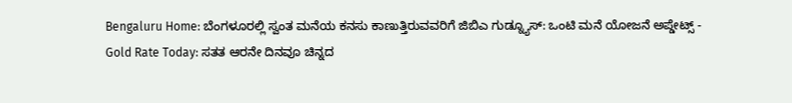Bengaluru Home: ಬೆಂಗಳೂರಲ್ಲಿ ಸ್ವಂತ ಮನೆಯ ಕನಸು ಕಾಣುತ್ತಿರುವವರಿಗೆ ಜಿಬಿಎ ಗುಡ್ನ್ಯೂಸ್: ಒಂಟಿ ಮನೆ ಯೋಜನೆ ಅಪ್ಡೇಟ್ಸ್ -
Gold Rate Today: ಸತತ ಆರನೇ ದಿನವೂ ಚಿನ್ನದ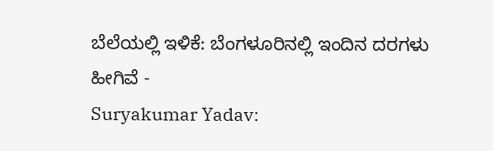ಬೆಲೆಯಲ್ಲಿ ಇಳಿಕೆ: ಬೆಂಗಳೂರಿನಲ್ಲಿ ಇಂದಿನ ದರಗಳು ಹೀಗಿವೆ -
Suryakumar Yadav: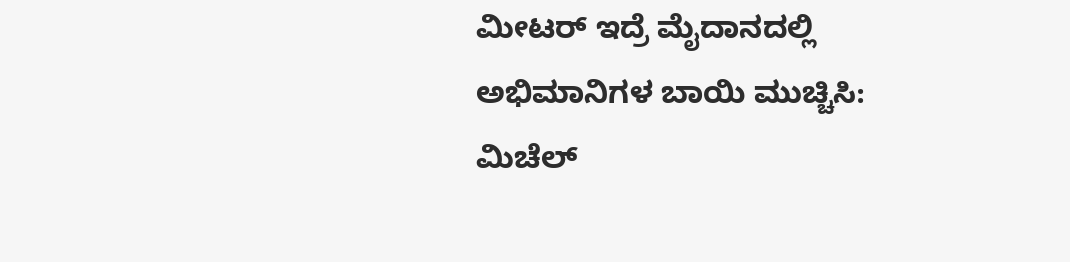ಮೀಟರ್ ಇದ್ರೆ ಮೈದಾನದಲ್ಲಿ ಅಭಿಮಾನಿಗಳ ಬಾಯಿ ಮುಚ್ಚಿಸಿ: ಮಿಚೆಲ್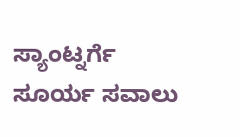ಸ್ಯಾಂಟ್ನರ್ಗೆ ಸೂರ್ಯ ಸವಾಲು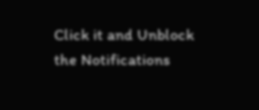Click it and Unblock the Notifications